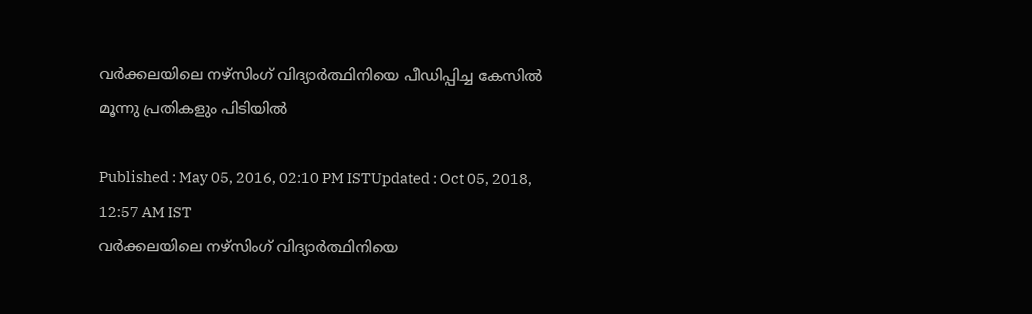വര്‍ക്കലയിലെ നഴ്‌സിംഗ് വിദ്യാര്‍ത്ഥിനിയെ പീഡിപ്പിച്ച കേസില്‍ മൂന്നു പ്രതികളും പിടിയില്‍

Published : May 05, 2016, 02:10 PM ISTUpdated : Oct 05, 2018, 12:57 AM IST
വര്‍ക്കലയിലെ നഴ്‌സിംഗ് വിദ്യാര്‍ത്ഥിനിയെ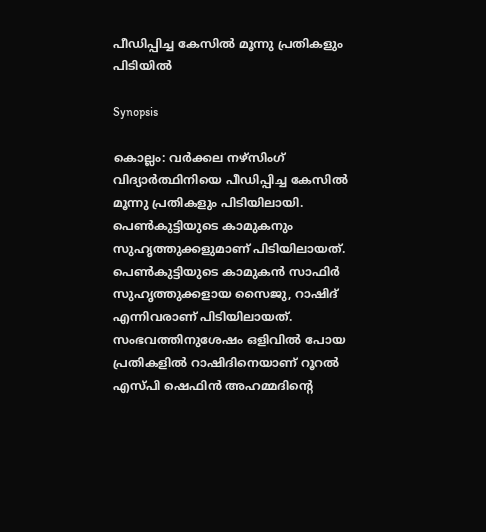പീഡിപ്പിച്ച കേസില്‍ മൂന്നു പ്രതികളും പിടിയില്‍

Synopsis

കൊല്ലം: വര്‍ക്കല നഴ്‌സിംഗ് വിദ്യാര്‍ത്ഥിനിയെ പീഡിപ്പിച്ച കേസില്‍ മൂന്നു പ്രതികളും പിടിയിലായി. പെണ്‍കുട്ടിയുടെ കാമുകനും സുഹൃത്തുക്കളുമാണ് പിടിയിലായത്. പെണ്‍കുട്ടിയുടെ കാമുകന്‍ സാഫിര്‍ സുഹൃത്തുക്കളായ സൈജു, റാഷിദ് എന്നിവരാണ് പിടിയിലായത്. സംഭവത്തിനുശേഷം ഒളിവില്‍ പോയ പ്രതികളില്‍ റാഷിദിനെയാണ് റൂറല്‍ എസ്‌പി ഷെഫിന്‍ അഹമ്മദിന്റെ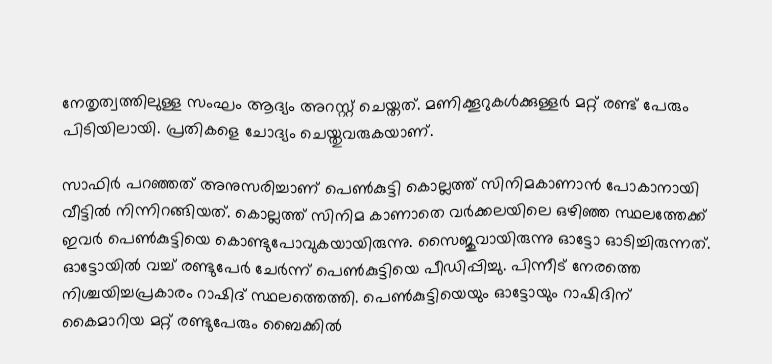നേതൃത്വത്തിലുള്ള സംഘം ആദ്യം അറസ്റ്റ് ചെയ്തത്. മണിക്കൂറുകള്‍ക്കുള്ളര്‍ മറ്റ് രണ്ട് പേരും പിടിയിലായി. പ്രതികളെ ചോദ്യം ചെയ്തുവരുകയാണ്.

സാഫിര്‍ പറഞ്ഞത് അനുസരിച്ചാണ് പെണ്‍കുട്ടി കൊല്ലത്ത് സിനിമകാണാന്‍ പോകാനായി വീട്ടില്‍ നിന്നിറങ്ങിയത്. കൊല്ലത്ത് സിനിമ കാണാതെ വര്‍ക്കലയിലെ ഒഴിഞ്ഞ സ്ഥലത്തേക്ക് ഇവര്‍ പെണ്‍കുട്ടിയെ കൊണ്ടുപോവുകയായിരുന്നു. സൈജുവായിരുന്നു ഓട്ടോ ഓടിച്ചിരുന്നത്. ഓട്ടോയില്‍ വച്ച് രണ്ടുപേര്‍ ചേര്‍ന്ന് പെണ്‍കുട്ടിയെ പീഡിപ്പിച്ചു. പിന്നീട് നേരത്തെ നിശ്ചയിച്ചപ്രകാരം റാഷിദ് സ്ഥലത്തെത്തി. പെണ്‍കുട്ടിയെയും ഓട്ടോയും റാഷിദിന് കൈമാറിയ മറ്റ് രണ്ടുപേരും ബൈക്കില്‍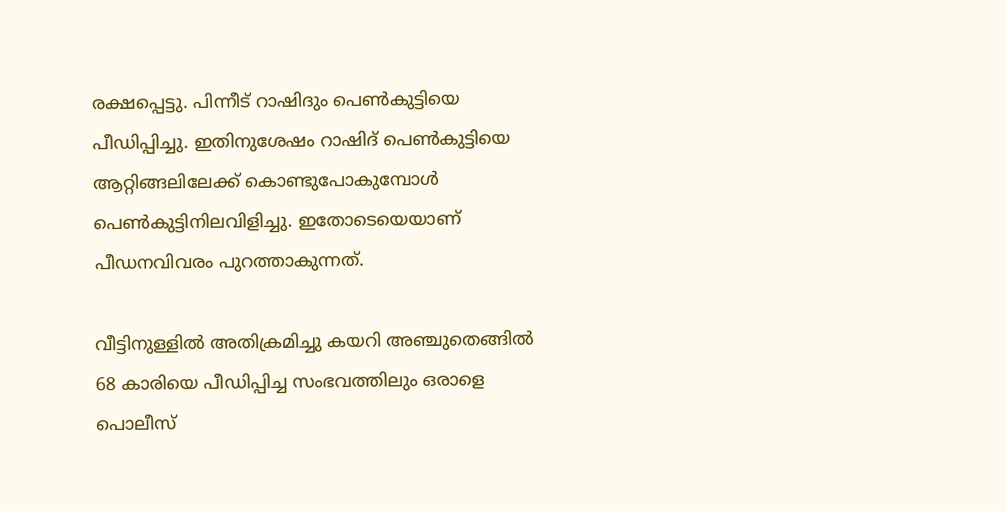രക്ഷപ്പെട്ടു. പിന്നീട് റാഷിദും പെണ്‍കുട്ടിയെ പീഡിപ്പിച്ചു. ഇതിനുശേഷം റാഷിദ് പെണ്‍കുട്ടിയെ ആറ്റിങ്ങലിലേക്ക് കൊണ്ടുപോകുമ്പോള്‍ പെണ്‍കുട്ടിനിലവിളിച്ചു. ഇതോടെയെയാണ് പീഡനവിവരം പുറത്താകുന്നത്.

വീട്ടിനുള്ളില്‍ അതിക്രമിച്ചു കയറി അഞ്ചുതെങ്ങില്‍ 68 കാരിയെ പീഡിപ്പിച്ച സംഭവത്തിലും ഒരാളെ പൊലീസ്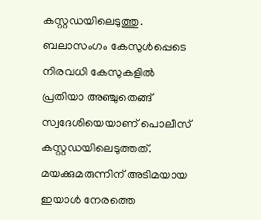കസ്റ്റഡയിലെടുത്തു. ബലാസംഗം കേസുള്‍പ്പെടെ നിരവധി കേസുകളില്‍ പ്രതിയാ അഞ്ചുതെങ്ങ് സ്വദേശിയെയാണ് പൊലീസ് കസ്റ്റഡയിലെടുത്തത്. മയക്കുമരുന്നിന് അടിമയായ ഇയാള്‍ നേരത്തെ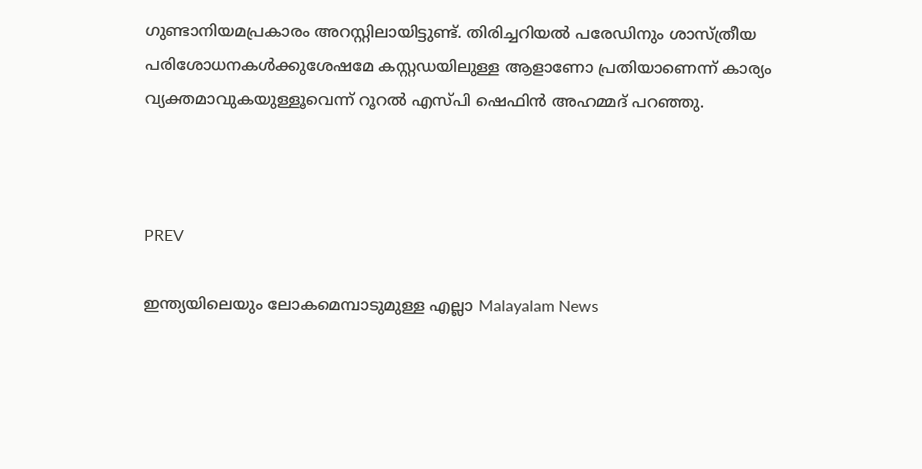ഗുണ്ടാനിയമപ്രകാരം അറസ്റ്റിലായിട്ടുണ്ട്. തിരിച്ചറിയല്‍ പരേഡിനും ശാസ്ത്രീയ പരിശോധനകള്‍ക്കുശേഷമേ കസ്റ്റഡയിലുള്ള ആളാണോ പ്രതിയാണെന്ന് കാര്യം വ്യക്തമാവുകയുള്ളൂവെന്ന് റൂറല്‍ എസ്‌പി ഷെഫിന്‍ അഹമ്മദ് പറഞ്ഞു.



PREV

ഇന്ത്യയിലെയും ലോകമെമ്പാടുമുള്ള എല്ലാ Malayalam News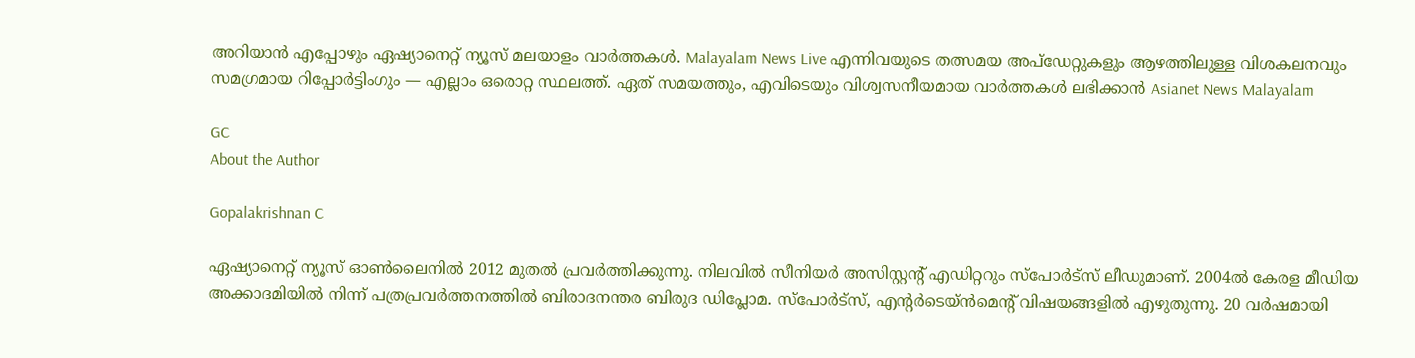അറിയാൻ എപ്പോഴും ഏഷ്യാനെറ്റ് ന്യൂസ് മലയാളം വാർത്തകൾ. Malayalam News Live എന്നിവയുടെ തത്സമയ അപ്‌ഡേറ്റുകളും ആഴത്തിലുള്ള വിശകലനവും സമഗ്രമായ റിപ്പോർട്ടിംഗും — എല്ലാം ഒരൊറ്റ സ്ഥലത്ത്. ഏത് സമയത്തും, എവിടെയും വിശ്വസനീയമായ വാർത്തകൾ ലഭിക്കാൻ Asianet News Malayalam

GC
About the Author

Gopalakrishnan C

ഏഷ്യാനെറ്റ് ന്യൂസ് ഓണ്‍ലൈനില്‍ 2012 മുതല്‍ പ്രവര്‍ത്തിക്കുന്നു. നിലവില്‍ സീനിയര്‍ അസിസ്റ്റന്‍റ് എഡിറ്ററും സ്പോർട്സ് ലീഡുമാണ്. 2004ൽ കേരള മീഡിയ അക്കാദമിയില്‍ നിന്ന് പത്രപ്രവര്‍ത്തനത്തില്‍ ബിരാദനന്തര ബിരുദ ഡിപ്ലോമ. സ്പോര്‍ട്സ്, എന്‍റര്‍ടെയ്ൻമെന്‍റ് വിഷയങ്ങളില്‍ എഴുതുന്നു. 20 വര്‍ഷമായി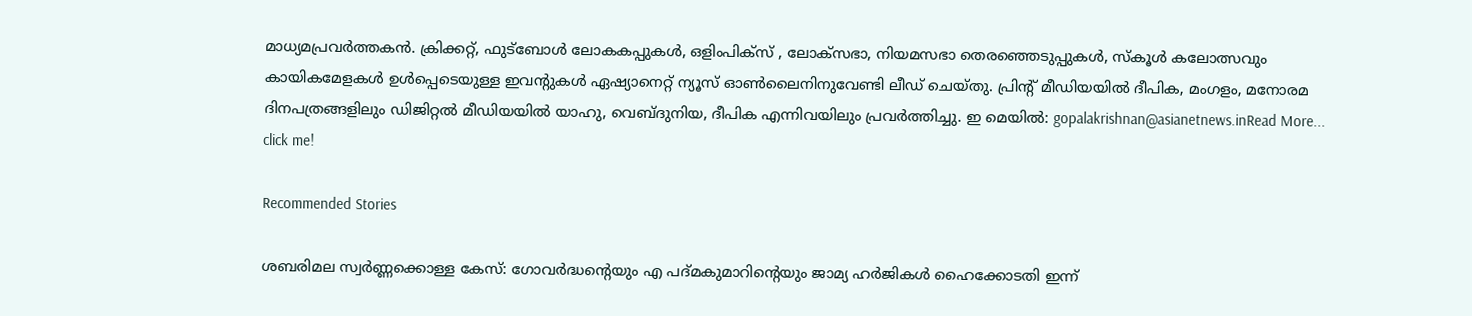മാധ്യമപ്രവര്‍ത്തകൻ. ക്രിക്കറ്റ്, ഫുട്ബോള്‍ ലോകകപ്പുകൾ, ഒളിംപിക്സ് , ലോക്സഭാ, നിയമസഭാ തെരഞ്ഞെടുപ്പുകള്‍, സ്കൂള്‍ കലോത്സവും കായികമേളകള്‍ ഉള്‍പ്പെടെയുള്ള ഇവന്‍റുകള്‍ ഏഷ്യാനെറ്റ് ന്യൂസ് ഓണ്‍ലൈനിനുവേണ്ടി ലീഡ് ചെയ്തു. പ്രിന്‍റ് മീഡിയയില്‍ ദീപിക, മംഗളം, മനോരമ ദിനപത്രങ്ങളിലും ഡിജിറ്റൽ മീഡിയയില്‍ യാഹു, വെബ്ദുനിയ, ദീപിക എന്നിവയിലും പ്രവര്‍ത്തിച്ചു. ഇ മെയില്‍: gopalakrishnan@asianetnews.inRead More...
click me!

Recommended Stories

ശബരിമല സ്വർണ്ണക്കൊള്ള കേസ്: ഗോവർദ്ധന്റെയും എ പദ്മകുമാറിന്റെയും ജാമ്യ ഹർജികൾ ഹൈക്കോടതി ഇന്ന്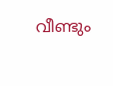വീണ്ടും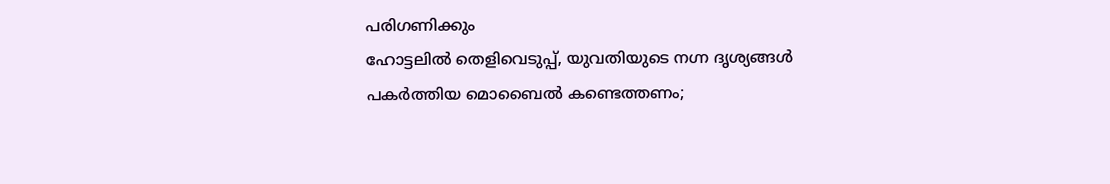പരിഗണിക്കും
ഹോട്ടലിൽ തെളിവെടുപ്പ്, യുവതിയുടെ നഗ്ന ദൃശ്യങ്ങൾ പകർത്തിയ മൊബൈൽ കണ്ടെത്തണം;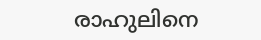രാഹുലിനെ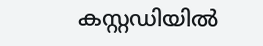കസ്റ്റഡിയിൽ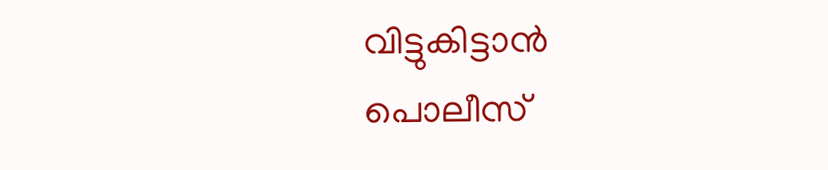വിട്ടുകിട്ടാൻ പൊലീസ്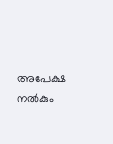അപേക്ഷ നൽകും